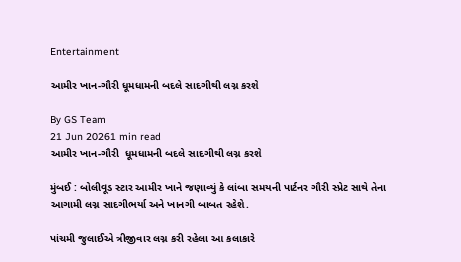Entertainment

આમીર ખાન-ગૌરી ધૂમધામની બદલે સાદગીથી લગ્ન કરશે

By GS Team
21 Jun 20261 min read
આમીર ખાન-ગૌરી  ધૂમધામની બદલે સાદગીથી લગ્ન કરશે

મુંબઈ : બોલીવૂડ સ્ટાર આમીર ખાને જણાવ્યું કે લાંબા સમયની પાર્ટનર ગૌરી સ્પ્રેટ સાથે તેના આગામી લગ્ન સાદગીભર્યા અને ખાનગી બાબત રહેશે.

પાંચમી જુલાઈએ ત્રીજીવાર લગ્ન કરી રહેલા આ કલાકારે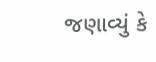જણાવ્યું કે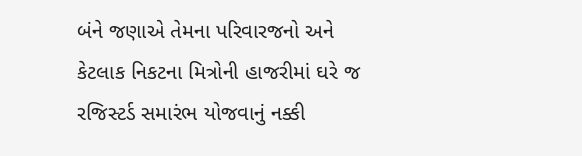બંને જણાએ તેમના પરિવારજનો અને કેટલાક નિકટના મિત્રોની હાજરીમાં ઘરે જ રજિસ્ટર્ડ સમારંભ યોજવાનું નક્કી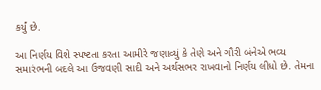કર્યું છે.

આ નિર્ણય વિશે સ્પષ્ટતા કરતા આમીરે જણાવ્યું કે તેણે અને ગૌરી બંનેએ ભવ્ય સમારંભની બદલે આ ઉજવણી સાદી અને અર્થસભર રાખવાનો નિર્ણય લીધો છે. તેમના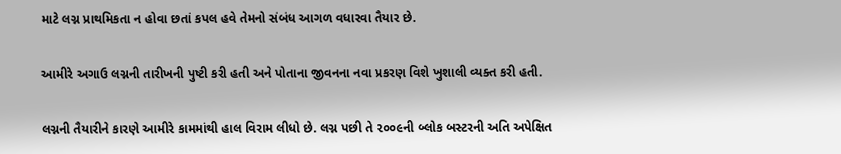માટે લગ્ન પ્રાથમિકતા ન હોવા છતાં કપલ હવે તેમનો સંબંધ આગળ વધારવા તૈયાર છે.

આમીરે અગાઉ લગ્નની તારીખની પુષ્ટી કરી હતી અને પોતાના જીવનના નવા પ્રકરણ વિશે ખુશાલી વ્યક્ત કરી હતી.

લગ્નની તૈયારીને કારણે આમીરે કામમાંથી હાલ વિરામ લીધો છે. લગ્ન પછી તે ૨૦૦૯ની બ્લોક બસ્ટરની અતિ અપેક્ષિત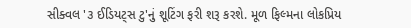સીક્વલ '૩ ઈડિયટ્સ ટુ'નું શૂટિંગ ફરી શરૂ કરશે. મૂળ ફિલ્મના લોકપ્રિય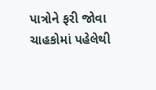પાત્રોને ફરી જોવા ચાહકોમાં પહેલેથી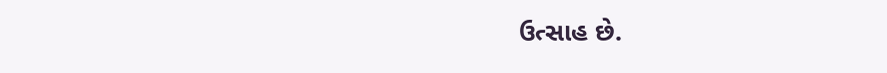ઉત્સાહ છે.